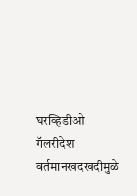घरव्हिडीओ गॅलरीदेश वर्तमानखदखदीमुळे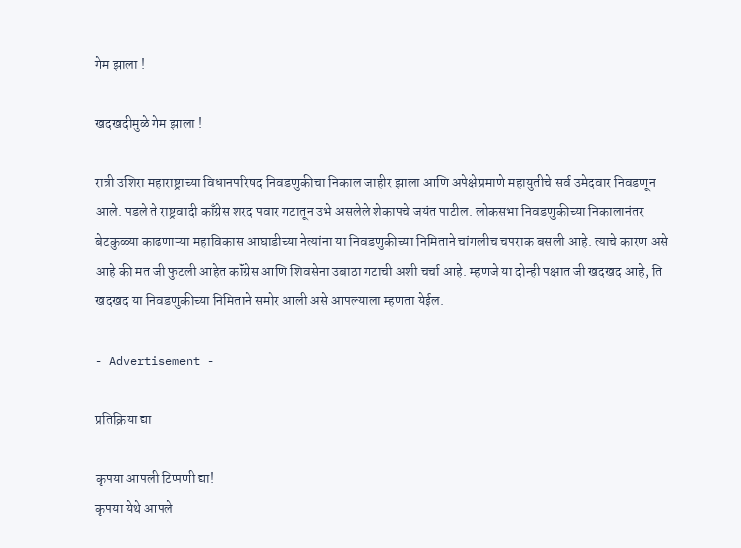गेम झाला !

खदखदीमुळे गेम झाला !

रात्री उशिरा महाराष्ट्राच्या विधानपरिषद निवडणुकीचा निकाल जाहीर झाला आणि अपेक्षेप्रमाणे महायुतीचे सर्व उमेदवार निवडणून आले. पडले ते राष्ट्रवादी काँग्रेस शरद पवार गटातून उभे असलेले शेकापचे जयंत पाटील. लोकसभा निवडणुकीच्या निकालानंतर बेटकुळ्या काढणाऱ्या महाविकास आघाडीच्या नेत्यांना या निवडणुकीच्या निमिताने चांगलीच चपराक बसली आहे. त्याचे कारण असे आहे की मत जी फुटली आहेत कॉंग्रेस आणि शिवसेना उबाठा गटाची अशी चर्चा आहे. म्हणजे या दोन्ही पक्षात जी खदखद आहे, ति खदखद या निवडणुकीच्या निमिताने समोर आली असे आपल्याला म्हणता येईल.

- Advertisement -

प्रतिक्रिया द्या

कृपया आपली टिप्पणी द्या!
कृपया येथे आपले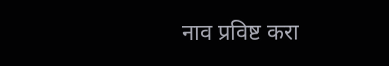नाव प्रविष्ट करा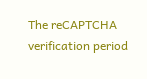The reCAPTCHA verification period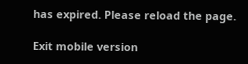has expired. Please reload the page.

Exit mobile version